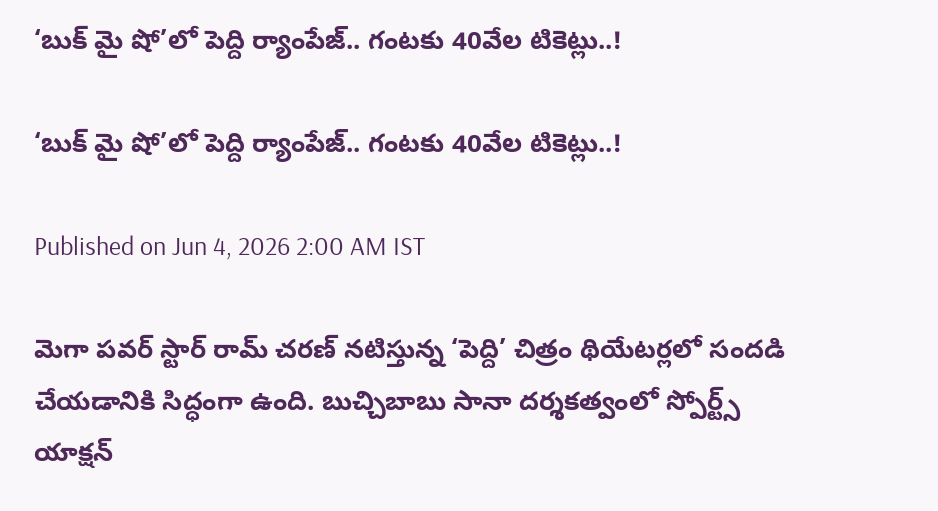‘బుక్ మై షో’లో పెద్ది ర్యాంపేజ్.. గంటకు 40వేల టికెట్లు..!

‘బుక్ మై షో’లో పెద్ది ర్యాంపేజ్.. గంటకు 40వేల టికెట్లు..!

Published on Jun 4, 2026 2:00 AM IST

మెగా పవర్ స్టార్ రామ్ చరణ్ నటిస్తున్న ‘పెద్ది’ చిత్రం థియేటర్లలో సందడి చేయడానికి సిద్ధంగా ఉంది. బుచ్చిబాబు సానా దర్శకత్వంలో స్పోర్ట్స్ యాక్షన్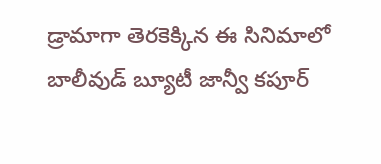డ్రామాగా తెరకెక్కిన ఈ సినిమాలో బాలీవుడ్ బ్యూటీ జాన్వీ కపూర్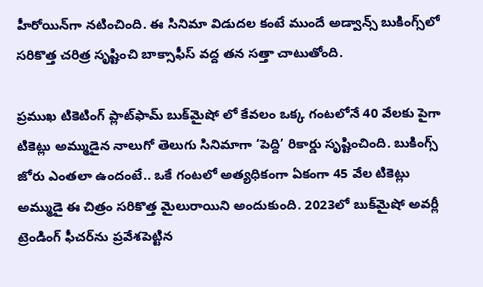హీరోయిన్‌గా నటించింది. ఈ సినిమా విడుదల కంటే ముందే అడ్వాన్స్ బుకింగ్స్‌లో సరికొత్త చరిత్ర సృష్టించి బాక్సాఫీస్ వద్ద తన సత్తా చాటుతోంది.

ప్రముఖ టికెటింగ్ ప్లాట్‌ఫామ్ బుక్‌మైషో లో కేవలం ఒక్క గంటలోనే 40 వేలకు పైగా టికెట్లు అమ్ముడైన నాలుగో తెలుగు సినిమాగా ‘పెద్ది’ రికార్డు సృష్టించింది. బుకింగ్స్ జోరు ఎంతలా ఉందంటే.. ఒకే గంటలో అత్యధికంగా ఏకంగా 45 వేల టికెట్లు అమ్ముడై ఈ చిత్రం సరికొత్త మైలురాయిని అందుకుంది. 2023లో బుక్‌మైషో అవర్లీ ట్రెండింగ్ ఫీచర్‌ను ప్రవేశపెట్టిన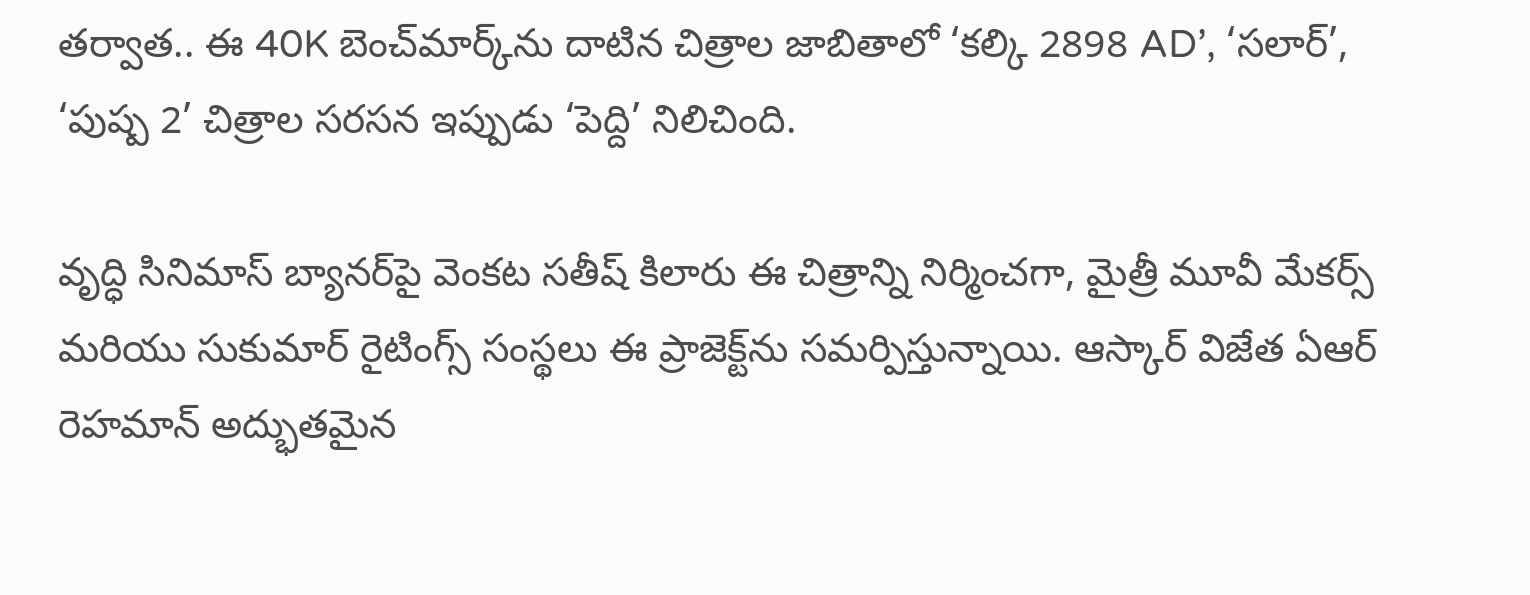తర్వాత.. ఈ 40K బెంచ్‌మార్క్‌ను దాటిన చిత్రాల జాబితాలో ‘కల్కి 2898 AD’, ‘సలార్’, ‘పుష్ప 2’ చిత్రాల సరసన ఇప్పుడు ‘పెద్ది’ నిలిచింది.

వృద్ధి సినిమాస్ బ్యానర్‌పై వెంకట సతీష్ కిలారు ఈ చిత్రాన్ని నిర్మించగా, మైత్రీ మూవీ మేకర్స్ మరియు సుకుమార్ రైటింగ్స్ సంస్థలు ఈ ప్రాజెక్ట్‌ను సమర్పిస్తున్నాయి. ఆస్కార్ విజేత ఏఆర్ రెహమాన్ అద్భుతమైన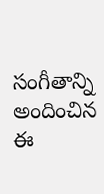సంగీతాన్ని అందించిన ఈ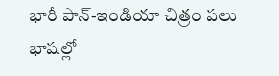భారీ పాన్-ఇండియా చిత్రం పలు భాషల్లో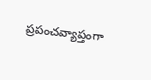ప్రపంచవ్యాప్తంగా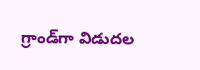గ్రాండ్‌గా విడుదల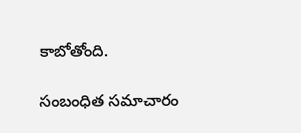కాబోతోంది.

సంబంధిత సమాచారం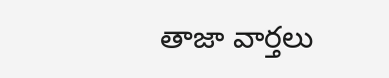తాజా వార్తలు